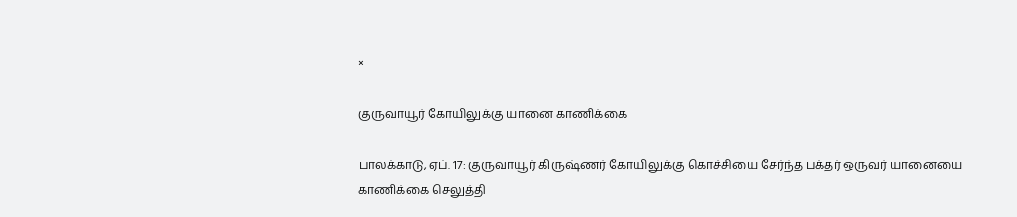×

குருவாயூர் கோயிலுக்கு யானை காணிக்கை

பாலக்காடு, ஏப். 17: குருவாயூர் கிருஷ்ணர் கோயிலுக்கு கொச்சியை சேர்ந்த பக்தர் ஒருவர் யானையை காணிக்கை செலுத்தி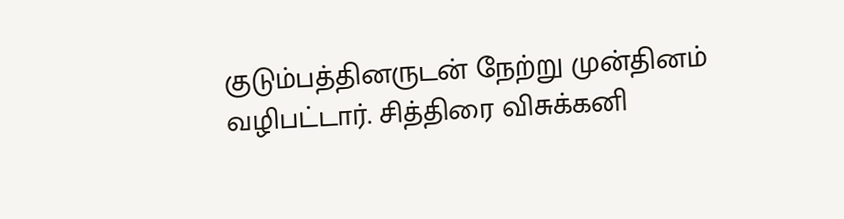குடும்பத்தினருடன் நேற்று முன்தினம் வழிபட்டார். சித்திரை விசுக்கனி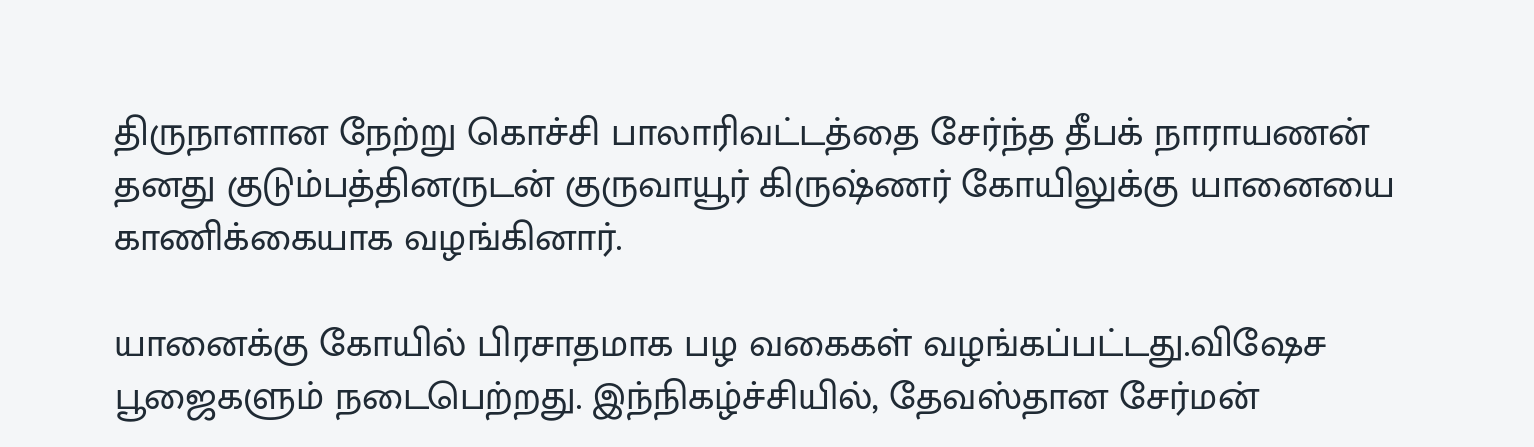திருநாளான நேற்று கொச்சி பாலாரிவட்டத்தை சேர்ந்த தீபக் நாராயணன் தனது குடும்பத்தினருடன் குருவாயூர் கிருஷ்ணர் கோயிலுக்கு யானையை காணிக்கையாக வழங்கினார்.

யானைக்கு கோயில் பிரசாதமாக பழ வகைகள் வழங்கப்பட்டது.விஷேச பூஜைகளும் நடைபெற்றது. இந்நிகழ்ச்சியில், தேவஸ்தான சேர்மன்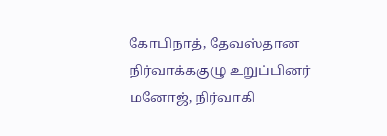கோபிநாத், தேவஸ்தான நிர்வாக்ககுழு உறுப்பினர் மனோஜ், நிர்வாகி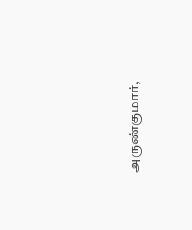அருண்குமார்,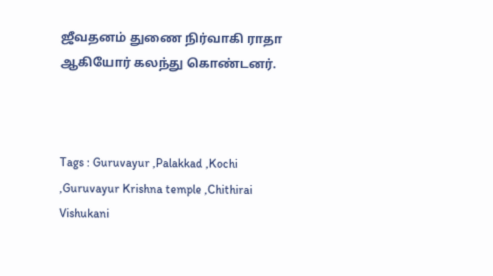ஜீவதனம் துணை நிர்வாகி ராதா ஆகியோர் கலந்து கொண்டனர்.



Tags : Guruvayur ,Palakkad ,Kochi ,Guruvayur Krishna temple ,Chithirai Vishukani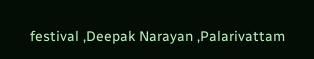festival ,Deepak Narayan ,Palarivattam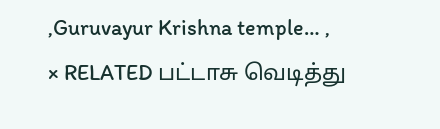,Guruvayur Krishna temple… ,
× RELATED பட்டாசு வெடித்து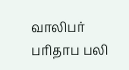வாலிபர் பரிதாப பலி